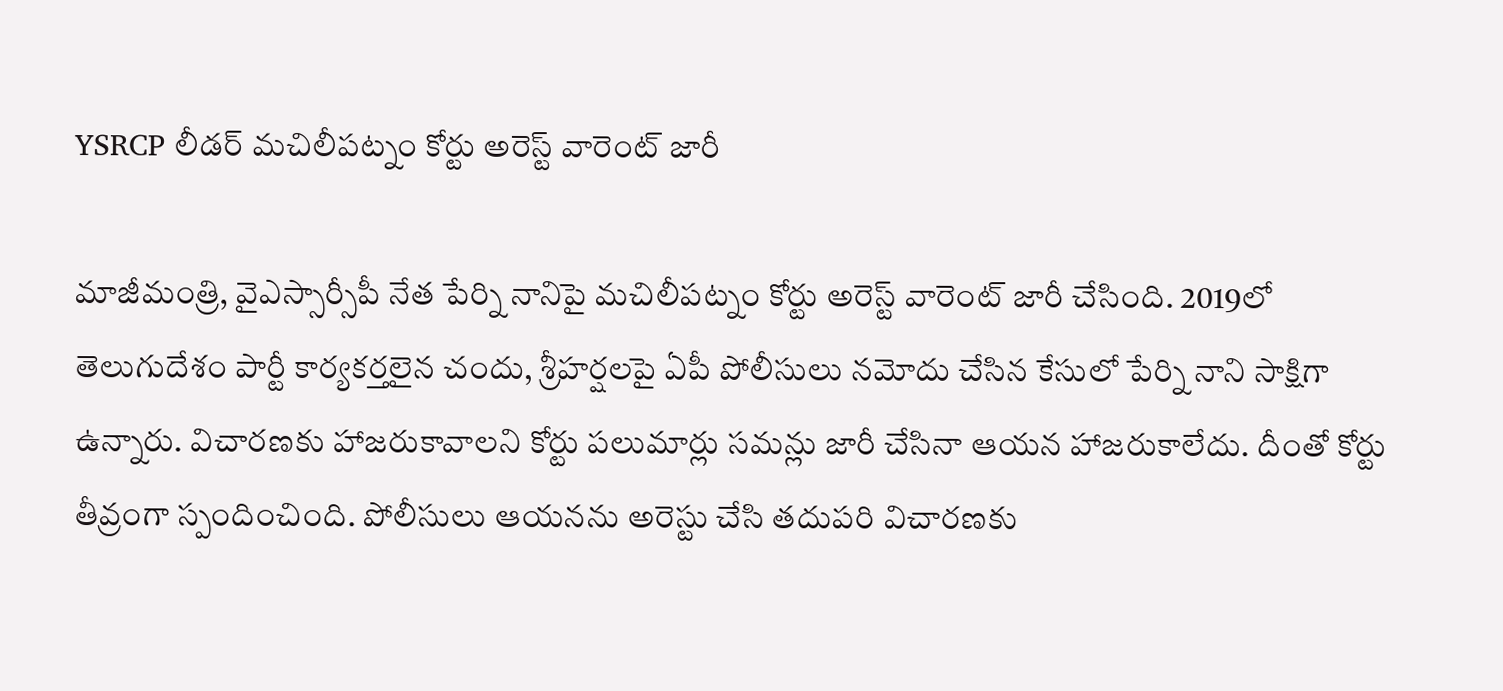YSRCP లీడర్ మచిలీపట్నం కోర్టు అరెస్ట్ వారెంట్ జారీ

మాజీమంత్రి, వైఎస్సార్సీపీ నేత పేర్ని నానిపై మచిలీపట్నం కోర్టు అరెస్ట్ వారెంట్ జారీ చేసింది. 2019లో తెలుగుదేశం పార్టీ కార్యకర్తలైన చందు, శ్రీహర్షలపై ఏపీ పోలీసులు నమోదు చేసిన కేసులో పేర్ని నాని సాక్షిగా ఉన్నారు. విచారణకు హాజరుకావాలని కోర్టు పలుమార్లు సమన్లు జారీ చేసినా ఆయన హాజరుకాలేదు. దీంతో కోర్టు తీవ్రంగా స్పందించింది. పోలీసులు ఆయనను అరెస్టు చేసి తదుపరి విచారణకు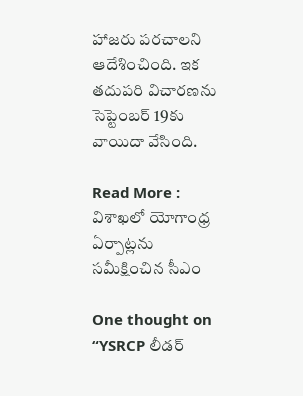హాజరు పరచాలని ఆదేశించింది. ఇక తదుపరి విచారణను సెప్టెంబర్ 19కు వాయిదా వేసింది.

Read More : విశాఖలో యోగాంధ్ర ఏర్పాట్లను సమీక్షించిన సీఎం

One thought on “YSRCP లీడర్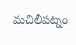మచిలీపట్నం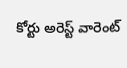కోర్టు అరెస్ట్ వారెంట్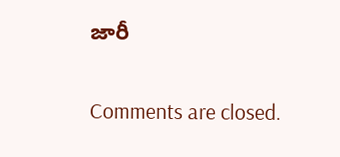జారీ

Comments are closed.